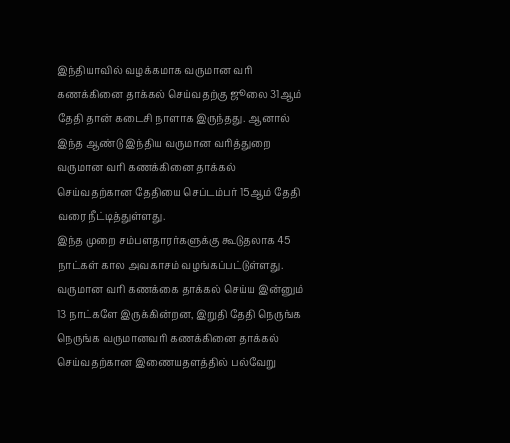இந்தியாவில் வழக்கமாக வருமான வரி கணக்கினை தாக்கல் செய்வதற்கு ஜூலை 31ஆம் தேதி தான் கடைசி நாளாக இருந்தது. ஆனால் இந்த ஆண்டு இந்திய வருமான வரித்துறை வருமான வரி கணக்கினை தாக்கல் செய்வதற்கான தேதியை செப்டம்பர் 15ஆம் தேதி வரை நீட்டித்துள்ளது.
இந்த முறை சம்பளதாரர்களுக்கு கூடுதலாக 45 நாட்கள் கால அவகாசம் வழங்கப்பட்டுள்ளது. வருமான வரி கணக்கை தாக்கல் செய்ய இன்னும் 13 நாட்களே இருக்கின்றன, இறுதி தேதி நெருங்க நெருங்க வருமானவரி கணக்கினை தாக்கல் செய்வதற்கான இணையதளத்தில் பல்வேறு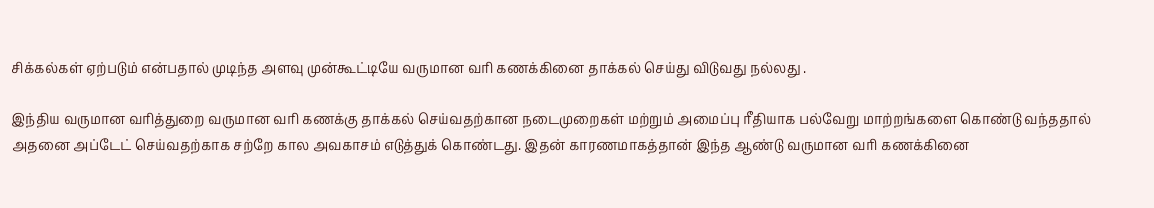சிக்கல்கள் ஏற்படும் என்பதால் முடிந்த அளவு முன்கூட்டியே வருமான வரி கணக்கினை தாக்கல் செய்து விடுவது நல்லது .

இந்திய வருமான வரித்துறை வருமான வரி கணக்கு தாக்கல் செய்வதற்கான நடைமுறைகள் மற்றும் அமைப்பு ரீதியாக பல்வேறு மாற்றங்களை கொண்டு வந்ததால் அதனை அப்டேட் செய்வதற்காக சற்றே கால அவகாசம் எடுத்துக் கொண்டது. இதன் காரணமாகத்தான் இந்த ஆண்டு வருமான வரி கணக்கினை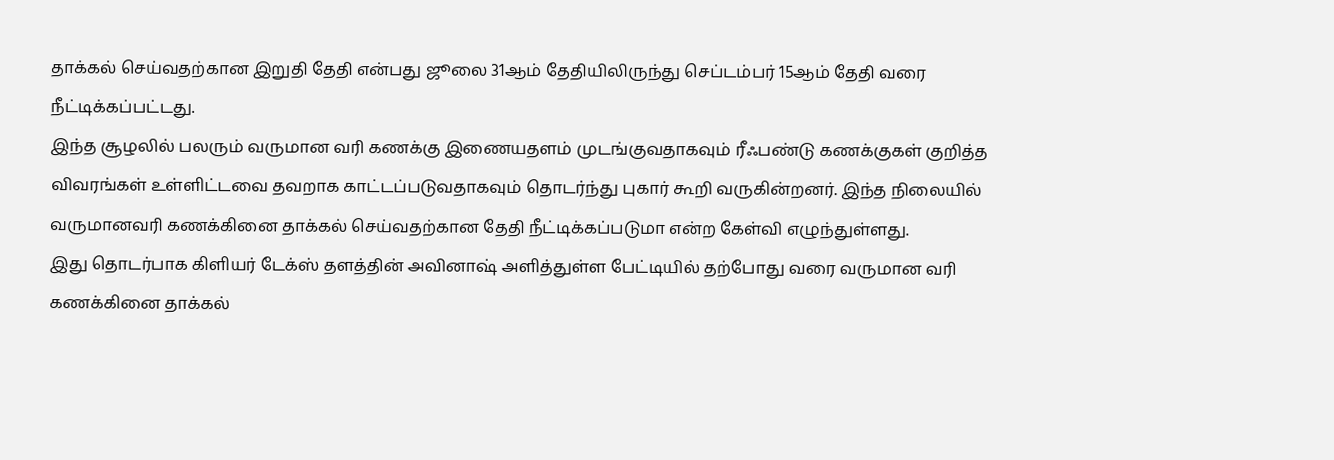தாக்கல் செய்வதற்கான இறுதி தேதி என்பது ஜூலை 31ஆம் தேதியிலிருந்து செப்டம்பர் 15ஆம் தேதி வரை நீட்டிக்கப்பட்டது.
இந்த சூழலில் பலரும் வருமான வரி கணக்கு இணையதளம் முடங்குவதாகவும் ரீஃபண்டு கணக்குகள் குறித்த விவரங்கள் உள்ளிட்டவை தவறாக காட்டப்படுவதாகவும் தொடர்ந்து புகார் கூறி வருகின்றனர். இந்த நிலையில் வருமானவரி கணக்கினை தாக்கல் செய்வதற்கான தேதி நீட்டிக்கப்படுமா என்ற கேள்வி எழுந்துள்ளது.
இது தொடர்பாக கிளியர் டேக்ஸ் தளத்தின் அவினாஷ் அளித்துள்ள பேட்டியில் தற்போது வரை வருமான வரி கணக்கினை தாக்கல்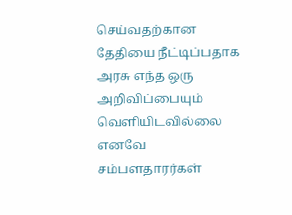செய்வதற்கான தேதியை நீட்டிப்பதாக அரசு எந்த ஒரு அறிவிப்பையும் வெளியிடவில்லை எனவே சம்பளதாரர்கள்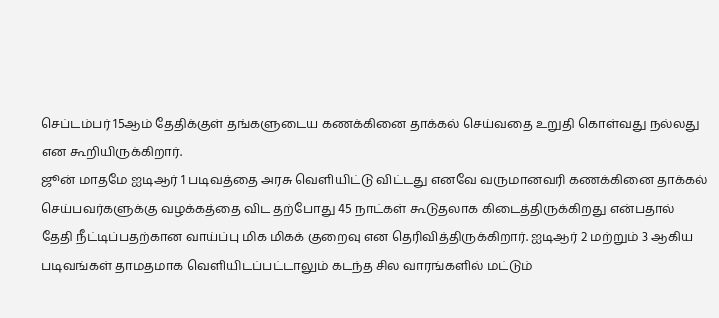செப்டம்பர் 15ஆம் தேதிக்குள் தங்களுடைய கணக்கினை தாக்கல் செய்வதை உறுதி கொள்வது நல்லது என கூறியிருக்கிறார்.
ஜூன் மாதமே ஐடிஆர் 1 படிவத்தை அரசு வெளியிட்டு விட்டது எனவே வருமானவரி கணக்கினை தாக்கல் செய்பவர்களுக்கு வழக்கத்தை விட தற்போது 45 நாட்கள் கூடுதலாக கிடைத்திருக்கிறது என்பதால் தேதி நீட்டிப்பதற்கான வாய்ப்பு மிக மிகக் குறைவு என தெரிவித்திருக்கிறார். ஐடிஆர் 2 மற்றும் 3 ஆகிய படிவங்கள் தாமதமாக வெளியிடப்பட்டாலும் கடந்த சில வாரங்களில் மட்டும்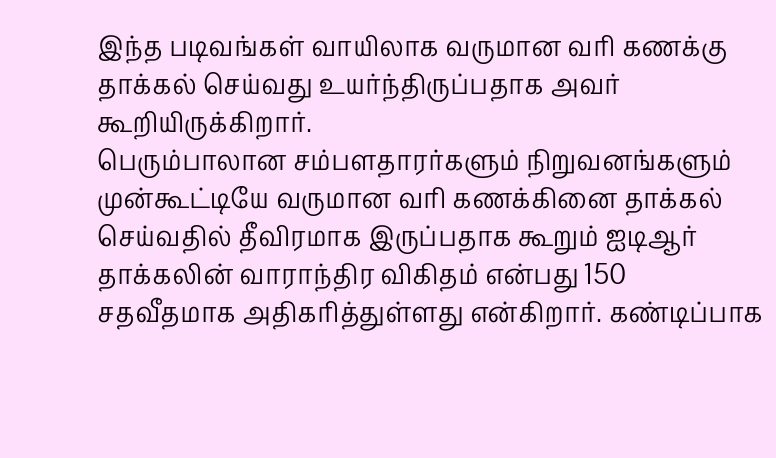இந்த படிவங்கள் வாயிலாக வருமான வரி கணக்கு தாக்கல் செய்வது உயர்ந்திருப்பதாக அவர் கூறியிருக்கிறார்.
பெரும்பாலான சம்பளதாரர்களும் நிறுவனங்களும் முன்கூட்டியே வருமான வரி கணக்கினை தாக்கல் செய்வதில் தீவிரமாக இருப்பதாக கூறும் ஐடிஆர் தாக்கலின் வாராந்திர விகிதம் என்பது 150 சதவீதமாக அதிகரித்துள்ளது என்கிறார். கண்டிப்பாக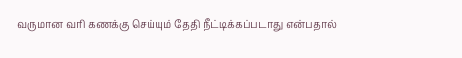வருமான வரி கணக்கு செய்யும் தேதி நீட்டிக்கப்படாது என்பதால்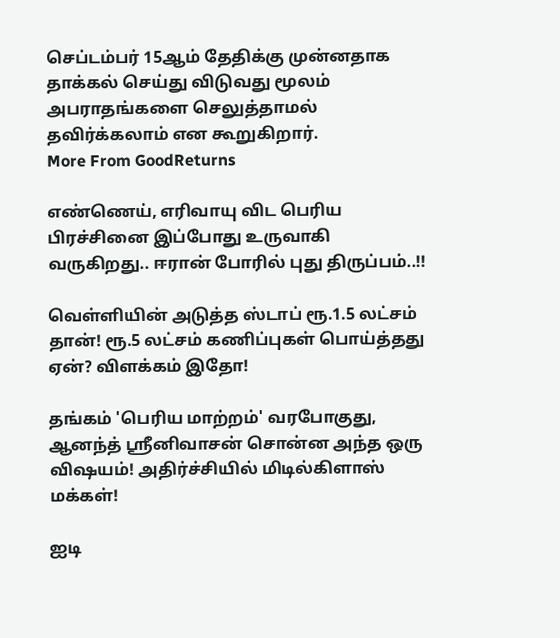செப்டம்பர் 15ஆம் தேதிக்கு முன்னதாக தாக்கல் செய்து விடுவது மூலம் அபராதங்களை செலுத்தாமல் தவிர்க்கலாம் என கூறுகிறார்.
More From GoodReturns

எண்ணெய், எரிவாயு விட பெரிய பிரச்சினை இப்போது உருவாகி வருகிறது.. ஈரான் போரில் புது திருப்பம்..!!

வெள்ளியின் அடுத்த ஸ்டாப் ரூ.1.5 லட்சம் தான்! ரூ.5 லட்சம் கணிப்புகள் பொய்த்தது ஏன்? விளக்கம் இதோ!

தங்கம் 'பெரிய மாற்றம்' வரபோகுது, ஆனந்த் ஸ்ரீனிவாசன் சொன்ன அந்த ஒரு விஷயம்! அதிர்ச்சியில் மிடில்கிளாஸ் மக்கள்!

ஐடி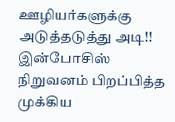ஊழியர்களுக்கு அடுத்தடுத்து அடி!! இன்போசிஸ் நிறுவனம் பிறப்பித்த முக்கிய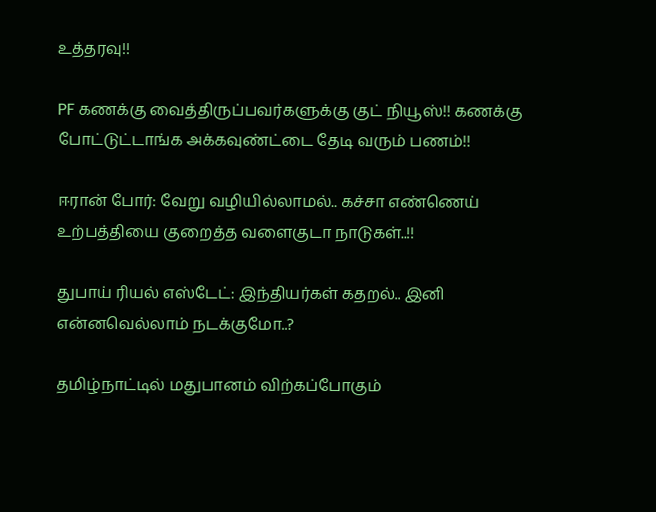உத்தரவு!!

PF கணக்கு வைத்திருப்பவர்களுக்கு குட் நியூஸ்!! கணக்கு போட்டுட்டாங்க அக்கவுண்ட்டை தேடி வரும் பணம்!!

ஈரான் போர்: வேறு வழியில்லாமல்.. கச்சா எண்ணெய் உற்பத்தியை குறைத்த வளைகுடா நாடுகள்..!!

துபாய் ரியல் எஸ்டேட்: இந்தியர்கள் கதறல்.. இனி என்னவெல்லாம் நடக்குமோ..?

தமிழ்நாட்டில் மதுபானம் விற்கப்போகும்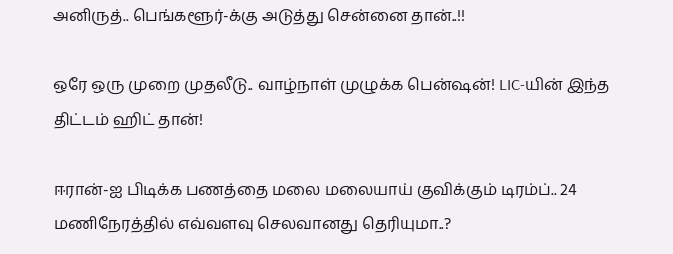அனிருத்.. பெங்களூர்-க்கு அடுத்து சென்னை தான்..!!

ஒரே ஒரு முறை முதலீடு.. வாழ்நாள் முழுக்க பென்ஷன்! LIC-யின் இந்த திட்டம் ஹிட் தான்!

ஈரான்-ஐ பிடிக்க பணத்தை மலை மலையாய் குவிக்கும் டிரம்ப்.. 24 மணிநேரத்தில் எவ்வளவு செலவானது தெரியுமா..?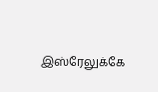இஸ்ரேலுக்கே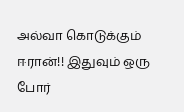அல்வா கொடுக்கும் ஈரான்!! இதுவும் ஒரு போர்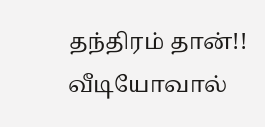தந்திரம் தான்!! வீடியோவால்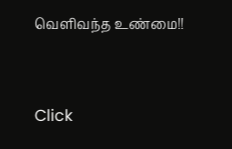வெளிவந்த உண்மை!!



Click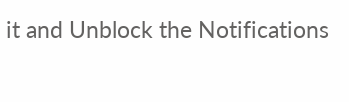it and Unblock the Notifications